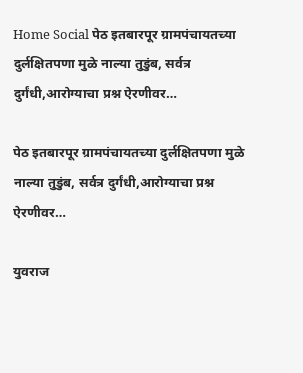Home Social पेठ इतबारपूर ग्रामपंचायतच्या दुर्लक्षितपणा मुळे नाल्या तुडुंब, सर्वत्र दुर्गंधी,आरोग्याचा प्रश्न ऐरणीवर…

पेठ इतबारपूर ग्रामपंचायतच्या दुर्लक्षितपणा मुळे नाल्या तुडुंब, सर्वत्र दुर्गंधी,आरोग्याचा प्रश्न ऐरणीवर…

युवराज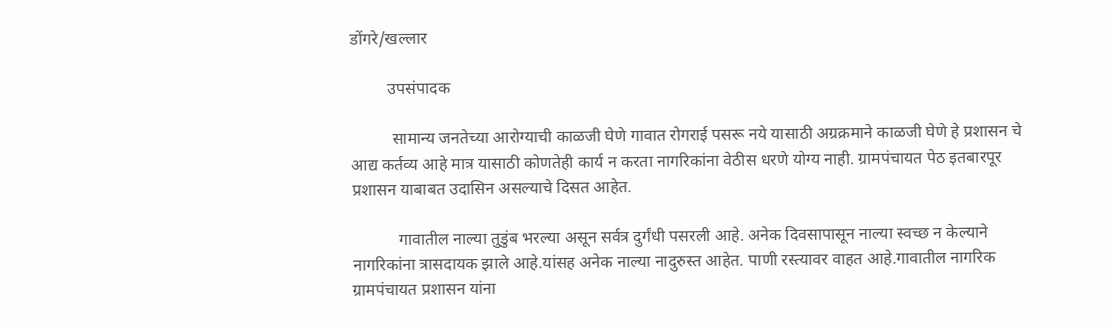डोंगरे/खल्लार

         उपसंपादक

          सामान्य जनतेच्या आरोग्याची काळजी घेणे गावात रोगराई पसरू नये यासाठी अग्रक्रमाने काळजी घेणे हे प्रशासन चे आद्य कर्तव्य आहे मात्र यासाठी कोणतेही कार्य न करता नागरिकांना वेठीस धरणे योग्य नाही. ग्रामपंचायत पेठ इतबारपूर प्रशासन याबाबत उदासिन असल्याचे दिसत आहेत.

           गावातील नाल्या तुडुंब भरल्या असून सर्वत्र दुर्गंधी पसरली आहे. अनेक दिवसापासून नाल्या स्वच्छ न केल्याने नागरिकांना त्रासदायक झाले आहे.यांसह अनेक नाल्या नादुरुस्त आहेत. पाणी रस्त्यावर वाहत आहे.गावातील नागरिक ग्रामपंचायत प्रशासन यांना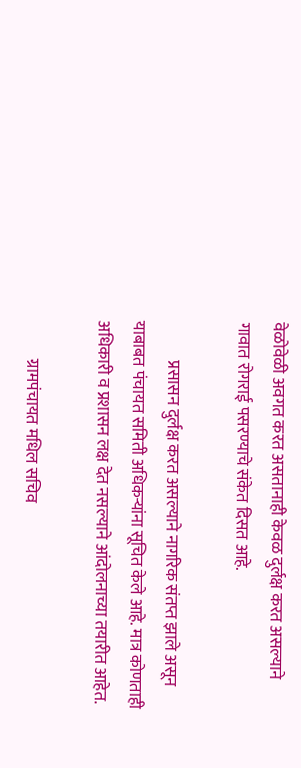वेळोवेळी अवगत करत असतानाही केवळ दुर्लक्ष करत असल्याने गावात रोगराई पसरण्याचे संकेत दिसत आहे.

            प्रसासन दुर्लक्ष करत असल्याने नागरिक संतप्त झाले असून याबाबत पंचायत समिती अधिकऱ्यांना सूचित केले आहे. मात्र कोणताही अधिकारी व प्रशासन लक्ष देत नसल्याने आंदोलनाच्या तयारीत आहेत.

            ग्रामपंचायत मधिल सचिव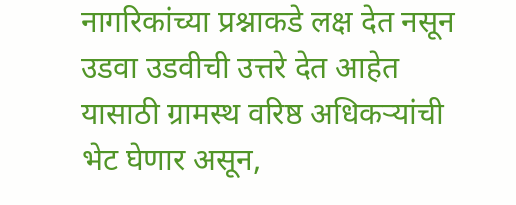नागरिकांच्या प्रश्नाकडे लक्ष देत नसून उडवा उडवीची उत्तरे देत आहेत यासाठी ग्रामस्थ वरिष्ठ अधिकऱ्यांची भेट घेणार असून,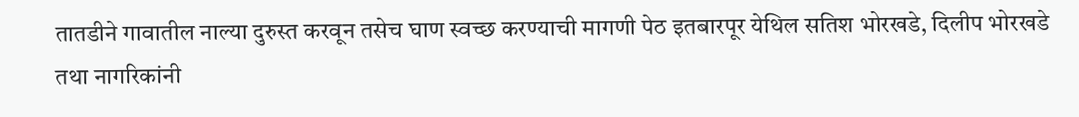तातडीने गावातील नाल्या दुरुस्त करवून तसेच घाण स्वच्छ करण्याची मागणी पेठ इतबारपूर येथिल सतिश भोरखडे, दिलीप भोरखडे तथा नागरिकांनी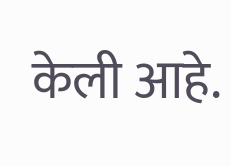केली आहे.